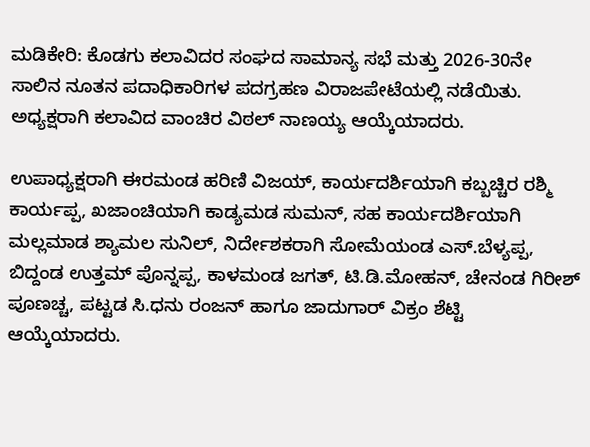ಮಡಿಕೇರಿ: ಕೊಡಗು ಕಲಾವಿದರ ಸಂಘದ ಸಾಮಾನ್ಯ ಸಭೆ ಮತ್ತು 2026-30ನೇ ಸಾಲಿನ ನೂತನ ಪದಾಧಿಕಾರಿಗಳ ಪದಗ್ರಹಣ ವಿರಾಜಪೇಟೆಯಲ್ಲಿ ನಡೆಯಿತು. ಅಧ್ಯಕ್ಷರಾಗಿ ಕಲಾವಿದ ವಾಂಚಿರ ವಿಠಲ್ ನಾಣಯ್ಯ ಆಯ್ಕೆಯಾದರು.

ಉಪಾಧ್ಯಕ್ಷರಾಗಿ ಈರಮಂಡ ಹರಿಣಿ ವಿಜಯ್, ಕಾರ್ಯದರ್ಶಿಯಾಗಿ ಕಬ್ಬಚ್ಚಿರ ರಶ್ಮಿ ಕಾರ್ಯಪ್ಪ, ಖಜಾಂಚಿಯಾಗಿ ಕಾಡ್ಯಮಡ ಸುಮನ್, ಸಹ ಕಾರ್ಯದರ್ಶಿಯಾಗಿ ಮಲ್ಲಮಾಡ ಶ್ಯಾಮಲ ಸುನಿಲ್, ನಿರ್ದೇಶಕರಾಗಿ ಸೋಮೆಯಂಡ ಎಸ್.ಬೆಳ್ಯಪ್ಪ, ಬಿದ್ದಂಡ ಉತ್ತಮ್ ಪೊನ್ನಪ್ಪ, ಕಾಳಮಂಡ ಜಗತ್, ಟಿ.ಡಿ.ಮೋಹನ್, ಚೇನಂಡ ಗಿರೀಶ್ ಪೂಣಚ್ಚ, ಪಟ್ಟಡ ಸಿ.ಧನು ರಂಜನ್ ಹಾಗೂ ಜಾದುಗಾರ್ ವಿಕ್ರಂ ಶೆಟ್ಟಿ ಆಯ್ಕೆಯಾದರು.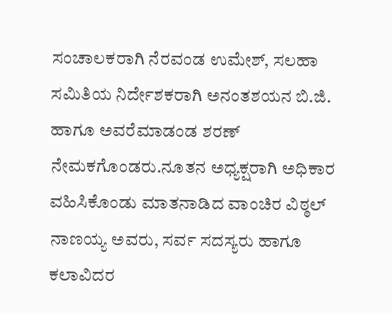ಸಂಚಾಲಕರಾಗಿ ನೆರವಂಡ ಉಮೇಶ್, ಸಲಹಾ ಸಮಿತಿಯ ನಿರ್ದೇಶಕರಾಗಿ ಅನಂತಶಯನ ಬಿ.ಜಿ. ಹಾಗೂ ಅವರೆಮಾಡಂಡ ಶರಣ್ ನೇಮಕಗೊಂಡರು.ನೂತನ ಅಧ್ಯಕ್ಷರಾಗಿ ಅಧಿಕಾರ ವಹಿಸಿಕೊಂಡು ಮಾತನಾಡಿದ ವಾಂಚಿರ ವಿಠ್ಠಲ್ ನಾಣಯ್ಯ ಅವರು, ಸರ್ವ ಸದಸ್ಯರು ಹಾಗೂ ಕಲಾವಿದರ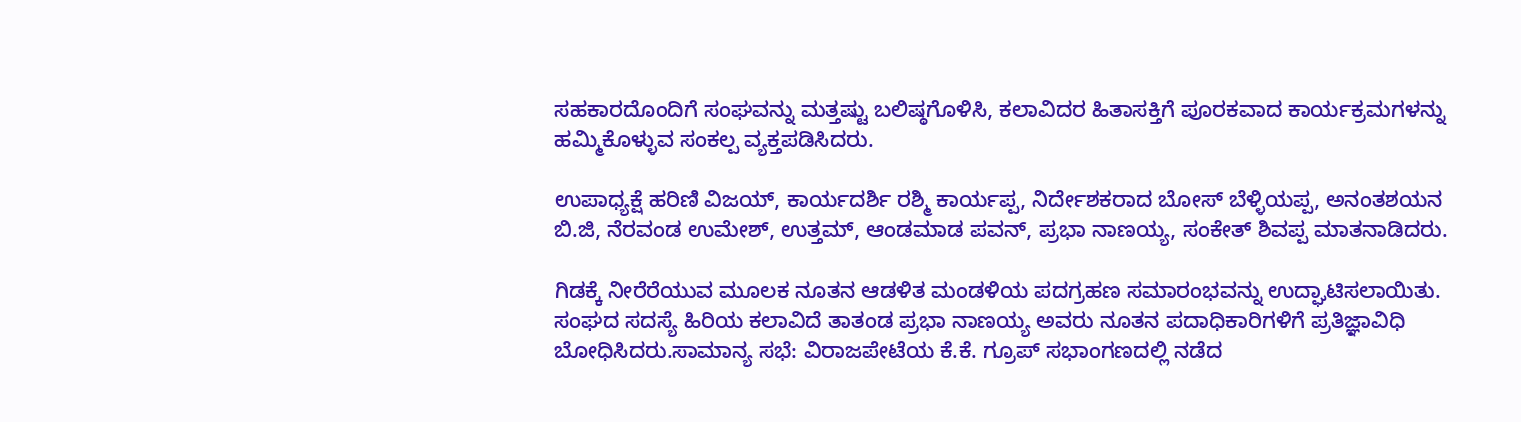ಸಹಕಾರದೊಂದಿಗೆ ಸಂಘವನ್ನು ಮತ್ತಷ್ಟು ಬಲಿಷ್ಠಗೊಳಿಸಿ, ಕಲಾವಿದರ ಹಿತಾಸಕ್ತಿಗೆ ಪೂರಕವಾದ ಕಾರ್ಯಕ್ರಮಗಳನ್ನು ಹಮ್ಮಿಕೊಳ್ಳುವ ಸಂಕಲ್ಪ ವ್ಯಕ್ತಪಡಿಸಿದರು.

ಉಪಾಧ್ಯಕ್ಷೆ ಹರಿಣಿ ವಿಜಯ್, ಕಾರ್ಯದರ್ಶಿ ರಶ್ಮಿ ಕಾರ್ಯಪ್ಪ, ನಿರ್ದೇಶಕರಾದ ಬೋಸ್ ಬೆಳ್ಳಿಯಪ್ಪ, ಅನಂತಶಯನ ಬಿ.ಜಿ, ನೆರವಂಡ ಉಮೇಶ್, ಉತ್ತಮ್, ಆಂಡಮಾಡ ಪವನ್, ಪ್ರಭಾ ನಾಣಯ್ಯ, ಸಂಕೇತ್ ಶಿವಪ್ಪ ಮಾತನಾಡಿದರು.

ಗಿಡಕ್ಕೆ ನೀರೆರೆಯುವ ಮೂಲಕ ನೂತನ ಆಡಳಿತ ಮಂಡಳಿಯ ಪದಗ್ರಹಣ ಸಮಾರಂಭವನ್ನು ಉದ್ಘಾಟಿಸಲಾಯಿತು. ಸಂಘದ ಸದಸ್ಯೆ ಹಿರಿಯ ಕಲಾವಿದೆ ತಾತಂಡ ಪ್ರಭಾ ನಾಣಯ್ಯ ಅವರು ನೂತನ ಪದಾಧಿಕಾರಿಗಳಿಗೆ ಪ್ರತಿಜ್ಞಾವಿಧಿ ಬೋಧಿಸಿದರು.ಸಾಮಾನ್ಯ ಸಭೆ: ವಿರಾಜಪೇಟೆಯ ಕೆ.ಕೆ. ಗ್ರೂಪ್ ಸಭಾಂಗಣದಲ್ಲಿ ನಡೆದ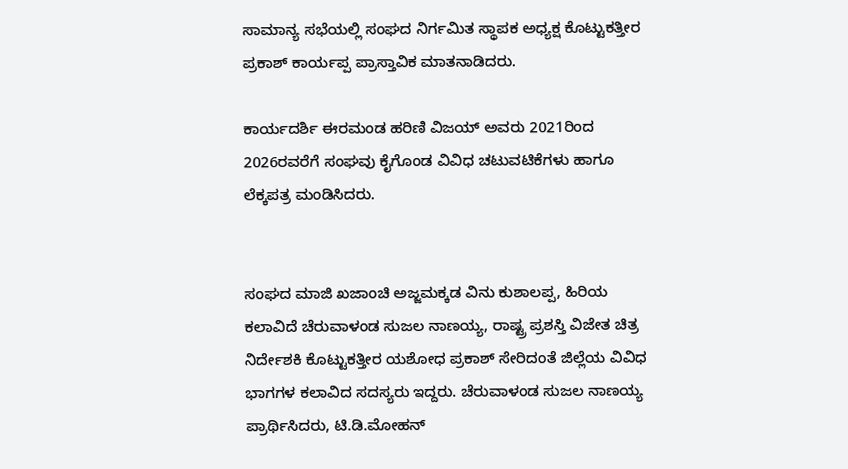ಸಾಮಾನ್ಯ ಸಭೆಯಲ್ಲಿ ಸಂಘದ ನಿರ್ಗಮಿತ ಸ್ಥಾಪಕ ಅಧ್ಯಕ್ಷ ಕೊಟ್ಟುಕತ್ತೀರ ಪ್ರಕಾಶ್ ಕಾರ್ಯಪ್ಪ ಪ್ರಾಸ್ತಾವಿಕ ಮಾತನಾಡಿದರು.

ಕಾರ್ಯದರ್ಶಿ ಈರಮಂಡ ಹರಿಣಿ ವಿಜಯ್ ಅವರು 2021ರಿಂದ 2026ರವರೆಗೆ ಸಂಘವು ಕೈಗೊಂಡ ವಿವಿಧ ಚಟುವಟಿಕೆಗಳು ಹಾಗೂ ಲೆಕ್ಕಪತ್ರ ಮಂಡಿಸಿದರು.


ಸಂಘದ ಮಾಜಿ ಖಜಾಂಚಿ ಅಜ್ಜಮಕ್ಕಡ ವಿನು ಕುಶಾಲಪ್ಪ, ಹಿರಿಯ ಕಲಾವಿದೆ ಚೆರುವಾಳಂಡ ಸುಜಲ ನಾಣಯ್ಯ, ರಾಷ್ಟ್ರ ಪ್ರಶಸ್ತಿ ವಿಜೇತ ಚಿತ್ರ ನಿರ್ದೇಶಕಿ ಕೊಟ್ಟುಕತ್ತೀರ ಯಶೋಧ ಪ್ರಕಾಶ್ ಸೇರಿದಂತೆ ಜಿಲ್ಲೆಯ ವಿವಿಧ ಭಾಗಗಳ ಕಲಾವಿದ ಸದಸ್ಯರು ಇದ್ದರು. ಚೆರುವಾಳಂಡ ಸುಜಲ ನಾಣಯ್ಯ ಪ್ರಾರ್ಥಿಸಿದರು, ಟಿ.ಡಿ.ಮೋಹನ್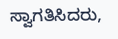ಸ್ವಾಗತಿಸಿದರು,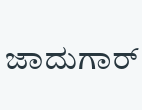ಜಾದುಗಾರ್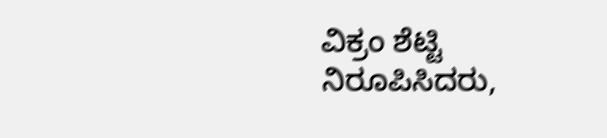ವಿಕ್ರಂ ಶೆಟ್ಟಿ ನಿರೂಪಿಸಿದರು,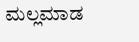ಮಲ್ಲಮಾಡ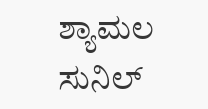ಶ್ಯಾಮಲ ಸುನಿಲ್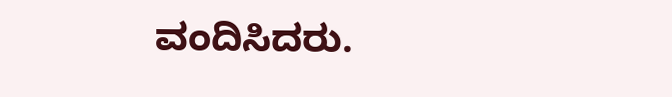ವಂದಿಸಿದರು.